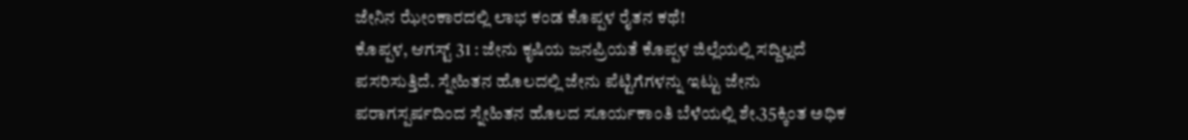ಜೇನಿನ ಝೇಂಕಾರದಲ್ಲಿ ಲಾಭ ಕಂಡ ಕೊಪ್ಪಳ ರೈತನ ಕಥೆ!
ಕೊಪ್ಪಳ, ಆಗಸ್ಟ್ 31 : ಜೇನು ಕೃಷಿಯ ಜನಪ್ರಿಯತೆ ಕೊಪ್ಪಳ ಜಿಲ್ಲೆಯಲ್ಲಿ ಸದ್ದಿಲ್ಲದೆ ಪಸರಿಸುತ್ತಿದೆ. ಸ್ನೇಹಿತನ ಹೊಲದಲ್ಲಿ ಜೇನು ಪೆಟ್ಟಿಗೆಗಳನ್ನು ಇಟ್ಟು ಜೇನು ಪರಾಗಸ್ಪರ್ಷದಿಂದ ಸ್ನೇಹಿತನ ಹೊಲದ ಸೂರ್ಯಕಾಂತಿ ಬೆಳೆಯಲ್ಲಿ ಶೇ.35ಕ್ಕಿಂತ ಅಧಿಕ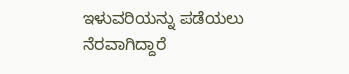ಇಳುವರಿಯನ್ನು ಪಡೆಯಲು ನೆರವಾಗಿದ್ದಾರೆ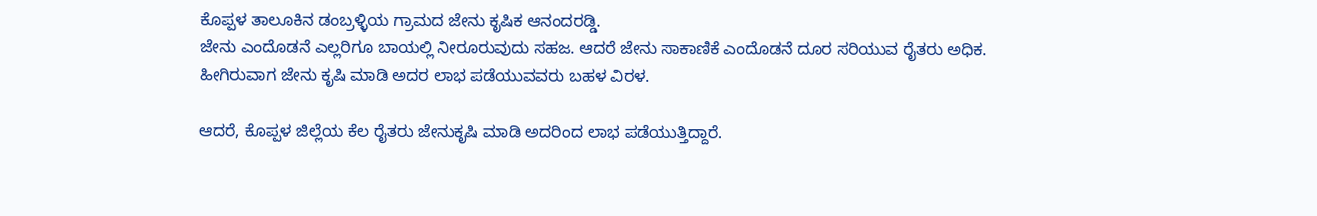ಕೊಪ್ಪಳ ತಾಲೂಕಿನ ಡಂಬ್ರಳ್ಳಿಯ ಗ್ರಾಮದ ಜೇನು ಕೃಷಿಕ ಆನಂದರಡ್ಡಿ.
ಜೇನು ಎಂದೊಡನೆ ಎಲ್ಲರಿಗೂ ಬಾಯಲ್ಲಿ ನೀರೂರುವುದು ಸಹಜ. ಆದರೆ ಜೇನು ಸಾಕಾಣಿಕೆ ಎಂದೊಡನೆ ದೂರ ಸರಿಯುವ ರೈತರು ಅಧಿಕ. ಹೀಗಿರುವಾಗ ಜೇನು ಕೃಷಿ ಮಾಡಿ ಅದರ ಲಾಭ ಪಡೆಯುವವರು ಬಹಳ ವಿರಳ.

ಆದರೆ, ಕೊಪ್ಪಳ ಜಿಲ್ಲೆಯ ಕೆಲ ರೈತರು ಜೇನುಕೃಷಿ ಮಾಡಿ ಅದರಿಂದ ಲಾಭ ಪಡೆಯುತ್ತಿದ್ದಾರೆ.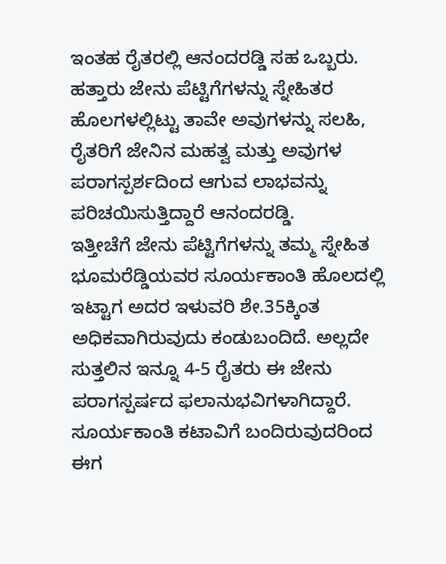ಇಂತಹ ರೈತರಲ್ಲಿ ಆನಂದರಡ್ಡಿ ಸಹ ಒಬ್ಬರು. ಹತ್ತಾರು ಜೇನು ಪೆಟ್ಟಿಗೆಗಳನ್ನು ಸ್ನೇಹಿತರ ಹೊಲಗಳಲ್ಲಿಟ್ಟು ತಾವೇ ಅವುಗಳನ್ನು ಸಲಹಿ, ರೈತರಿಗೆ ಜೇನಿನ ಮಹತ್ವ ಮತ್ತು ಅವುಗಳ ಪರಾಗಸ್ಪರ್ಶದಿಂದ ಆಗುವ ಲಾಭವನ್ನು ಪರಿಚಯಿಸುತ್ತಿದ್ದಾರೆ ಆನಂದರಡ್ಡಿ.
ಇತ್ತೀಚೆಗೆ ಜೇನು ಪೆಟ್ಟಿಗೆಗಳನ್ನು ತಮ್ಮ ಸ್ನೇಹಿತ ಭೂಮರೆಡ್ಡಿಯವರ ಸೂರ್ಯಕಾಂತಿ ಹೊಲದಲ್ಲಿ ಇಟ್ಟಾಗ ಅದರ ಇಳುವರಿ ಶೇ.35ಕ್ಕಿಂತ ಅಧಿಕವಾಗಿರುವುದು ಕಂಡುಬಂದಿದೆ. ಅಲ್ಲದೇ ಸುತ್ತಲಿನ ಇನ್ನೂ 4-5 ರೈತರು ಈ ಜೇನು ಪರಾಗಸ್ಪರ್ಷದ ಫಲಾನುಭವಿಗಳಾಗಿದ್ದಾರೆ. ಸೂರ್ಯಕಾಂತಿ ಕಟಾವಿಗೆ ಬಂದಿರುವುದರಿಂದ ಈಗ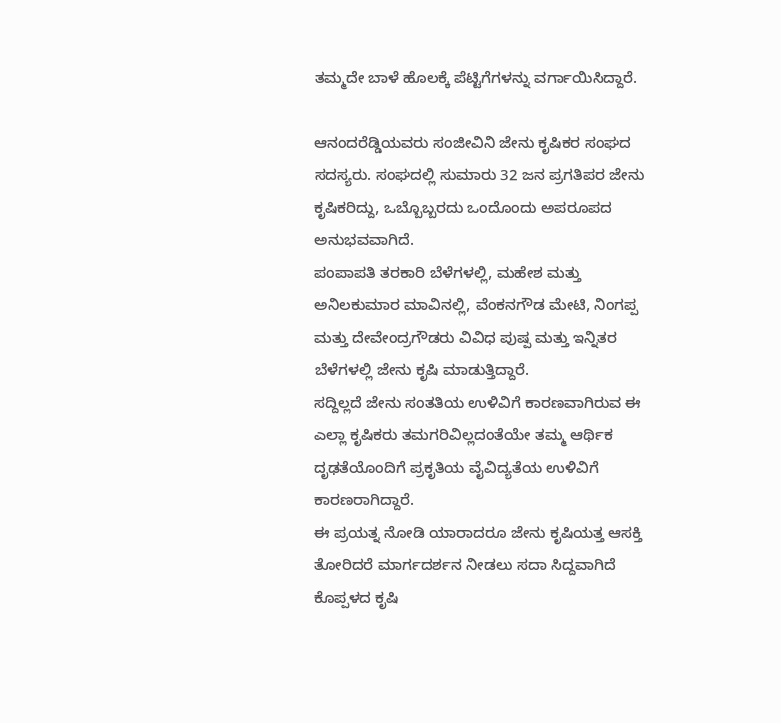ತಮ್ಮದೇ ಬಾಳೆ ಹೊಲಕ್ಕೆ ಪೆಟ್ಟಿಗೆಗಳನ್ನು ವರ್ಗಾಯಿಸಿದ್ದಾರೆ.

ಆನಂದರೆಡ್ಡಿಯವರು ಸಂಜೀವಿನಿ ಜೇನು ಕೃಷಿಕರ ಸಂಘದ ಸದಸ್ಯರು. ಸಂಘದಲ್ಲಿ ಸುಮಾರು 32 ಜನ ಪ್ರಗತಿಪರ ಜೇನು ಕೃಷಿಕರಿದ್ದು, ಒಬ್ಬೊಬ್ಬರದು ಒಂದೊಂದು ಅಪರೂಪದ ಅನುಭವವಾಗಿದೆ.
ಪಂಪಾಪತಿ ತರಕಾರಿ ಬೆಳೆಗಳಲ್ಲಿ, ಮಹೇಶ ಮತ್ತು ಅನಿಲಕುಮಾರ ಮಾವಿನಲ್ಲಿ, ವೆಂಕನಗೌಡ ಮೇಟಿ, ನಿಂಗಪ್ಪ ಮತ್ತು ದೇವೇಂದ್ರಗೌಡರು ವಿವಿಧ ಪುಷ್ಪ ಮತ್ತು ಇನ್ನಿತರ ಬೆಳೆಗಳಲ್ಲಿ ಜೇನು ಕೃಷಿ ಮಾಡುತ್ತಿದ್ದಾರೆ.
ಸದ್ದಿಲ್ಲದೆ ಜೇನು ಸಂತತಿಯ ಉಳಿವಿಗೆ ಕಾರಣವಾಗಿರುವ ಈ ಎಲ್ಲಾ ಕೃಷಿಕರು ತಮಗರಿವಿಲ್ಲದಂತೆಯೇ ತಮ್ಮ ಆರ್ಥಿಕ ದೃಢತೆಯೊಂದಿಗೆ ಪ್ರಕೃತಿಯ ವೈವಿದ್ಯತೆಯ ಉಳಿವಿಗೆ ಕಾರಣರಾಗಿದ್ದಾರೆ.
ಈ ಪ್ರಯತ್ನ ನೋಡಿ ಯಾರಾದರೂ ಜೇನು ಕೃಷಿಯತ್ತ ಆಸಕ್ತಿ ತೋರಿದರೆ ಮಾರ್ಗದರ್ಶನ ನೀಡಲು ಸದಾ ಸಿದ್ದವಾಗಿದೆ ಕೊಪ್ಪಳದ ಕೃಷಿ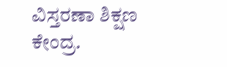ವಿಸ್ತರಣಾ ಶಿಕ್ಷಣ ಕೇಂದ್ರ.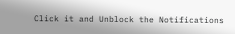Click it and Unblock the Notifications